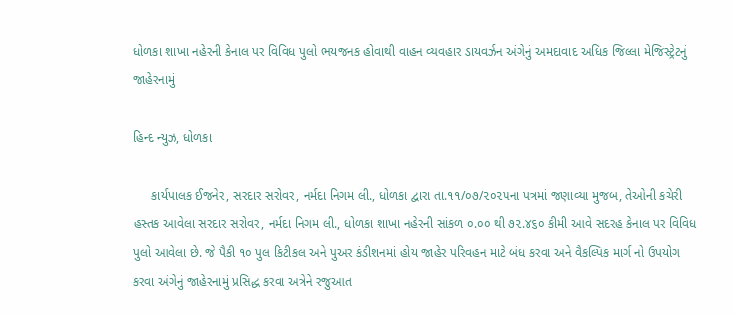ધોળકા શાખા નહેરની કેનાલ પર વિવિધ પુલો ભયજનક હોવાથી વાહન વ્યવહાર ડાયવર્ઝન અંગેનું અમદાવાદ અધિક જિલ્લા મેજિસ્ટ્રેટનું જાહેરનામું

હિન્દ ન્યુઝ, ધોળકા

     કાર્યપાલક ઈજનેર, સરદાર સરોવર, નર્મદા નિગમ લી., ધોળકા દ્વારા તા.૧૧/૦૭/૨૦૨૫ના પત્રમાં જણાવ્યા મુજબ, તેઓની કચેરી હસ્તક આવેલા સરદાર સરોવર, નર્મદા નિગમ લી., ધોળકા શાખા નહેરની સાંકળ ૦.૦૦ થી ૭૨.૪૬૦ કીમી આવે સદરહ કેનાલ પર વિવિધ પુલો આવેલા છે. જે પૈકી ૧૦ પુલ કિટીકલ અને પુઅર કંડીશનમાં હોય જાહેર પરિવહન માટે બંધ કરવા અને વૈકલ્પિક માર્ગ નો ઉપયોગ કરવા અંગેનું જાહેરનામું પ્રસિદ્ધ કરવા અત્રેને રજુઆત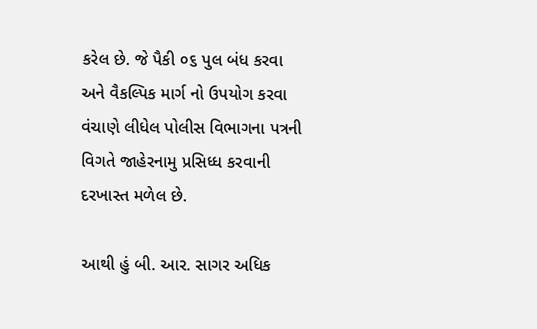કરેલ છે. જે પૈકી ૦૬ પુલ બંધ કરવા અને વૈકલ્પિક માર્ગ નો ઉપયોગ કરવા વંચાણે લીધેલ પોલીસ વિભાગના પત્રની વિગતે જાહેરનામુ પ્રસિધ્ધ કરવાની દરખાસ્ત મળેલ છે.

આથી હું બી. આર. સાગર અધિક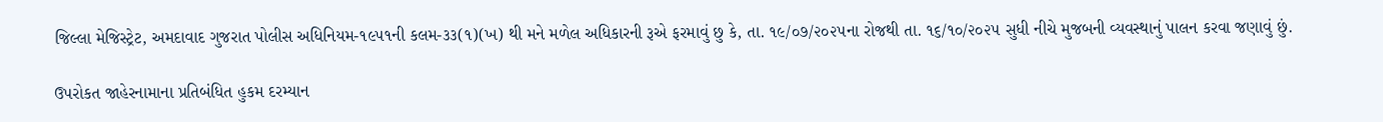જિલ્લા મેજિસ્ટ્રેટ, અમદાવાદ ગુજરાત પોલીસ અધિનિયમ-૧૯૫૧ની કલમ-૩૩(૧)(ખ) થી મને મળેલ અધિકારની રૂએ ફરમાવું છુ કે, તા. ૧૯/૦૭/૨૦૨૫ના રોજથી તા. ૧૬/૧૦/૨૦૨૫ સુધી નીચે મુજબની વ્યવસ્થાનું પાલન કરવા જણાવું છું.

ઉપરોકત જાહેરનામાના પ્રતિબંધિત હુકમ દરમ્યાન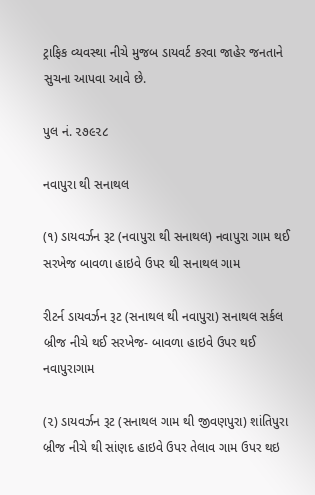ટ્રાફિક વ્યવસ્થા નીચે મુજબ ડાયવર્ટ કરવા જાહેર જનતાને સુચના આપવા આવે છે.

પુલ નં. ૨૭૯૨૮

નવાપુરા થી સનાથલ

(૧) ડાયવર્ઝન રૂટ (નવાપુરા થી સનાથલ) નવાપુરા ગામ થઈ સરખેજ બાવળા હાઇવે ઉપર થી સનાથલ ગામ

રીટર્ન ડાયવર્ઝન રૂટ (સનાથલ થી નવાપુરા) સનાથલ સર્કલ બ્રીજ નીચે થઈ સરખેજ- બાવળા હાઇવે ઉપર થઈ નવાપુરાગામ

(૨) ડાયવર્ઝન રૂટ (સનાથલ ગામ થી જીવણપુરા) શાંતિપુરા બ્રીજ નીચે થી સાંણદ હાઇવે ઉપર તેલાવ ગામ ઉપર થઇ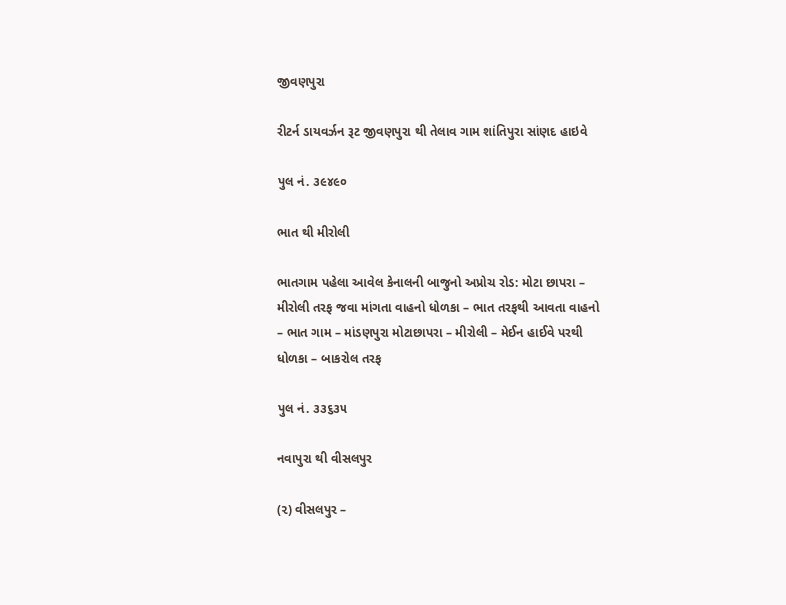જીવણપુરા

રીટર્ન ડાયવર્ઝન રૂટ જીવણપુરા થી તેલાવ ગામ શાંતિપુરા સાંણદ હાઇવે

પુલ નં. ૩૯૪૯૦

ભાત થી મીરોલી

ભાતગામ પહેલા આવેલ કેનાલની બાજુનો અપ્રોચ રોડ: મોટા છાપરા – મીરોલી તરફ જવા માંગતા વાહનો ધોળકા – ભાત તરફથી આવતા વાહનો – ભાત ગામ – માંડણપુરા મોટાછાપરા – મીરોલી – મેઈન હાઈવે પરથી ધોળકા – બાકરોલ તરફ

પુલ નં. ૩૩૬૩૫

નવાપુરા થી વીસલપુર

(૨) વીસલપુર –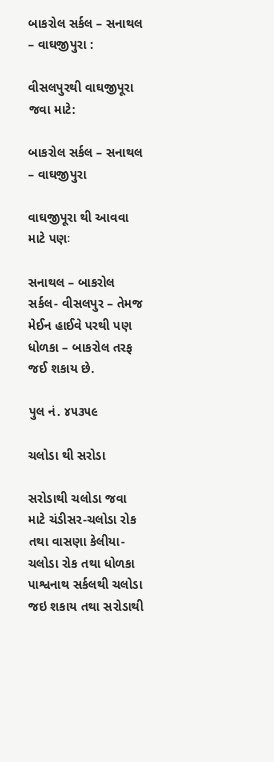બાકરોલ સર્કલ – સનાથલ – વાઘજીપુરા :

વીસલપુરથી વાઘજીપૂરા જવા માટે:

બાકરોલ સર્કલ – સનાથલ – વાઘજીપુરા

વાઘજીપૂરા થી આવવા માટે પણઃ

સનાથલ – બાકરોલ સર્કલ- વીસલપુર – તેમજ મેઈન હાઈવે પરથી પણ ધોળકા – બાકરોલ તરફ જઈ શકાય છે.

પુલ નં. ૪૫૩૫૯

ચલોડા થી સરોડા

સરોડાથી ચલોડા જવા માટે ચંડીસર-ચલોડા રોક તથા વાસણા કેલીયા-ચલોડા રોક તથા ધોળકા પાશ્વનાથ સર્કલથી ચલોડા જઇ શકાય તથા સરોડાથી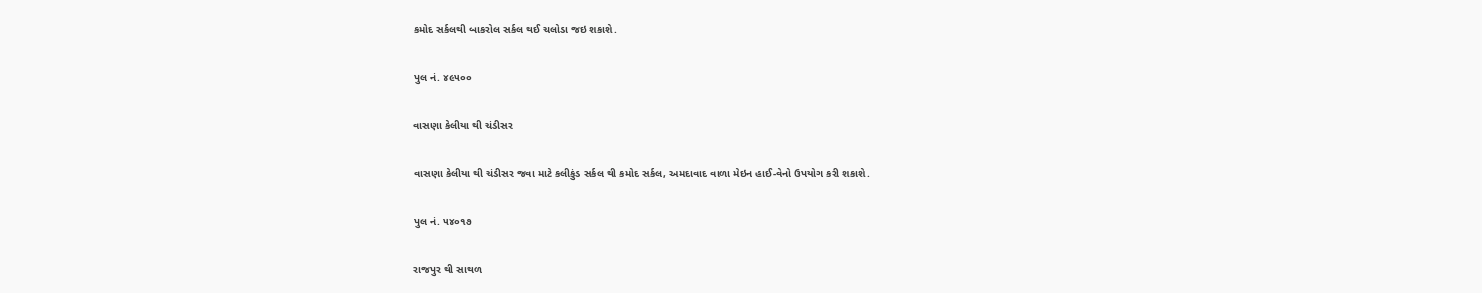કમોદ સર્કલથી બાકરોલ સર્કલ થઈ ચલોડા જઇ શકાશે.

પુલ નં. ૪૯૫૦૦

વાસણા કેલીયા થી ચંડીસર

વાસણા કેલીયા થી ચંડીસર જવા માટે કલીકુંડ સર્કલ થી કમોદ સર્કલ, અમદાવાદ વાળા મેઇન હાઈ-વેનો ઉપયોગ કરી શકાશે.

પુલ નં. ૫૪૦૧૭

રાજપુર થી સાથળ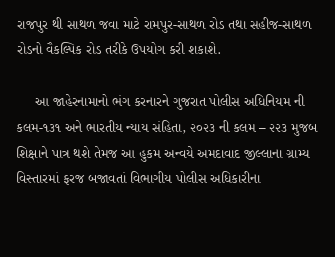રાજપુર થી સાથળ જવા માટે રામપુર-સાથળ રોડ તથા સહીજ-સાથળ રોડનો વૈકલ્પિક રોડ તરીકે ઉપયોગ કરી શકાશે.

     આ જાહેરનામાનો ભંગ કરનારને ગુજરાત પોલીસ અધિનિયમ ની કલમ-૧૩૧ અને ભારતીય ન્યાય સંહિતા, ૨૦૨૩ ની કલમ – ૨૨૩ મુજબ શિક્ષાને પાત્ર થશે તેમજ આ હુકમ અન્વયે અમદાવાદ જીલ્લાના ગ્રામ્ય વિસ્તારમાં ફરજ બજાવતાં વિભાગીય પોલીસ અધિકારીના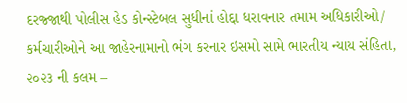દરજ્જાથી પોલીસ હેડ કોન્સ્ટેબલ સુધીનાં હોદ્દા ધરાવનાર તમામ અધિકારીઓ/ કર્મચારીઓને આ જાહેરનામાનો ભંગ કરનાર ઇસમો સામે ભારતીય ન્યાય સંહિતા, ૨૦૨૩ ની કલમ –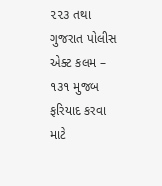૨૨૩ તથા ગુજરાત પોલીસ એક્ટ કલમ – ૧૩૧ મુજબ ફરિયાદ કરવા માટે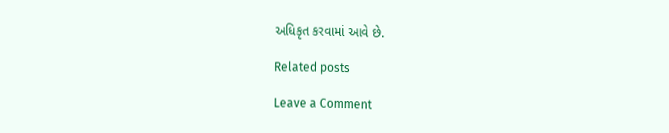અધિકૃત કરવામાં આવે છે.

Related posts

Leave a Comment